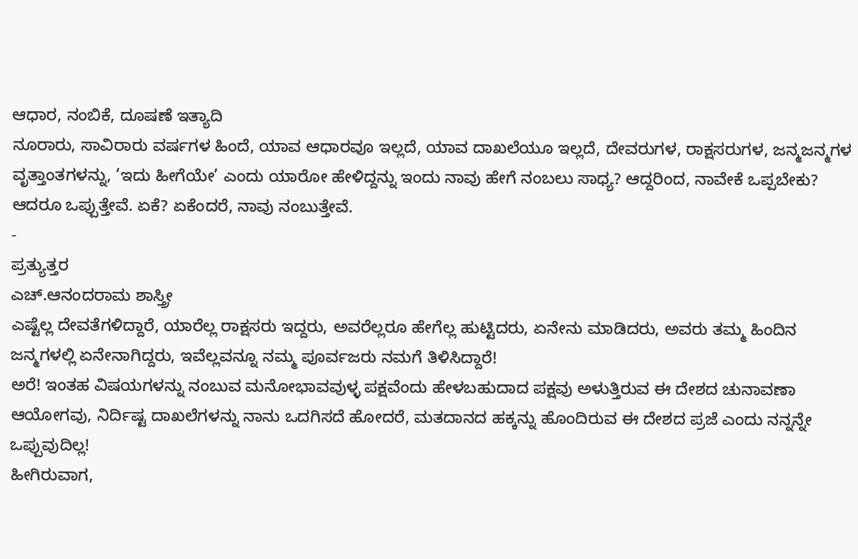ಆಧಾರ, ನಂಬಿಕೆ, ದೂಷಣೆ ಇತ್ಯಾದಿ
ನೂರಾರು, ಸಾವಿರಾರು ವರ್ಷಗಳ ಹಿಂದೆ, ಯಾವ ಆಧಾರವೂ ಇಲ್ಲದೆ, ಯಾವ ದಾಖಲೆಯೂ ಇಲ್ಲದೆ, ದೇವರುಗಳ, ರಾಕ್ಷಸರುಗಳ, ಜನ್ಮಜನ್ಮಗಳ ವೃತ್ತಾಂತಗಳನ್ನು, ‘ಇದು ಹೀಗೆಯೇ’ ಎಂದು ಯಾರೋ ಹೇಳಿದ್ದನ್ನು ಇಂದು ನಾವು ಹೇಗೆ ನಂಬಲು ಸಾಧ್ಯ? ಆದ್ದರಿಂದ, ನಾವೇಕೆ ಒಪ್ಪಬೇಕು? ಆದರೂ ಒಪ್ಪುತ್ತೇವೆ. ಏಕೆ? ಏಕೆಂದರೆ, ನಾವು ನಂಬುತ್ತೇವೆ.
-
ಪ್ರತ್ಯುತ್ತರ
ಎಚ್.ಆನಂದರಾಮ ಶಾಸ್ತ್ರೀ
ಎಷ್ಟೆಲ್ಲ ದೇವತೆಗಳಿದ್ದಾರೆ, ಯಾರೆಲ್ಲ ರಾಕ್ಷಸರು ಇದ್ದರು, ಅವರೆಲ್ಲರೂ ಹೇಗೆಲ್ಲ ಹುಟ್ಟಿದರು, ಏನೇನು ಮಾಡಿದರು, ಅವರು ತಮ್ಮ ಹಿಂದಿನ ಜನ್ಮಗಳಲ್ಲಿ ಏನೇನಾಗಿದ್ದರು, ಇವೆಲ್ಲವನ್ನೂ ನಮ್ಮ ಪೂರ್ವಜರು ನಮಗೆ ತಿಳಿಸಿದ್ದಾರೆ!
ಅರೆ! ಇಂತಹ ವಿಷಯಗಳನ್ನು ನಂಬುವ ಮನೋಭಾವವುಳ್ಳ ಪಕ್ಷವೆಂದು ಹೇಳಬಹುದಾದ ಪಕ್ಷವು ಅಳುತ್ತಿರುವ ಈ ದೇಶದ ಚುನಾವಣಾ ಆಯೋಗವು, ನಿರ್ದಿಷ್ಟ ದಾಖಲೆಗಳನ್ನು ನಾನು ಒದಗಿಸದೆ ಹೋದರೆ, ಮತದಾನದ ಹಕ್ಕನ್ನು ಹೊಂದಿರುವ ಈ ದೇಶದ ಪ್ರಜೆ ಎಂದು ನನ್ನನ್ನೇ ಒಪ್ಪುವುದಿಲ್ಲ!
ಹೀಗಿರುವಾಗ,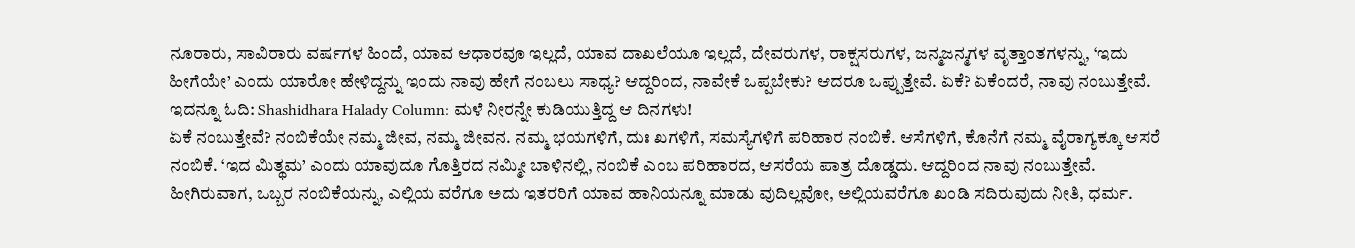ನೂರಾರು, ಸಾವಿರಾರು ವರ್ಷಗಳ ಹಿಂದೆ, ಯಾವ ಆಧಾರವೂ ಇಲ್ಲದೆ, ಯಾವ ದಾಖಲೆಯೂ ಇಲ್ಲದೆ, ದೇವರುಗಳ, ರಾಕ್ಷಸರುಗಳ, ಜನ್ಮಜನ್ಮಗಳ ವೃತ್ತಾಂತಗಳನ್ನು, ‘ಇದು ಹೀಗೆಯೇ’ ಎಂದು ಯಾರೋ ಹೇಳಿದ್ದನ್ನು ಇಂದು ನಾವು ಹೇಗೆ ನಂಬಲು ಸಾಧ್ಯ? ಆದ್ದರಿಂದ, ನಾವೇಕೆ ಒಪ್ಪಬೇಕು? ಆದರೂ ಒಪ್ಪುತ್ತೇವೆ. ಏಕೆ? ಏಕೆಂದರೆ, ನಾವು ನಂಬುತ್ತೇವೆ.
ಇದನ್ನೂ ಓದಿ: Shashidhara Halady Column: ಮಳೆ ನೀರನ್ನೇ ಕುಡಿಯುತ್ತಿದ್ದ ಆ ದಿನಗಳು!
ಏಕೆ ನಂಬುತ್ತೇವೆ? ನಂಬಿಕೆಯೇ ನಮ್ಮ ಜೀವ, ನಮ್ಮ ಜೀವನ. ನಮ್ಮ ಭಯಗಳಿಗೆ, ದುಃ ಖಗಳಿಗೆ, ಸಮಸ್ಯೆಗಳಿಗೆ ಪರಿಹಾರ ನಂಬಿಕೆ. ಆಸೆಗಳಿಗೆ, ಕೊನೆಗೆ ನಮ್ಮ ವೈರಾಗ್ಯಕ್ಕೂ ಆಸರೆ ನಂಬಿಕೆ. ‘ಇದ ಮಿತ್ಥಮ’ ಎಂದು ಯಾವುದೂ ಗೊತ್ತಿರದ ನಮ್ಮೀ ಬಾಳಿನಲ್ಲಿ, ನಂಬಿಕೆ ಎಂಬ ಪರಿಹಾರದ, ಆಸರೆಯ ಪಾತ್ರ ದೊಡ್ಡದು. ಆದ್ದರಿಂದ ನಾವು ನಂಬುತ್ತೇವೆ.
ಹೀಗಿರುವಾಗ, ಒಬ್ಬರ ನಂಬಿಕೆಯನ್ನು, ಎಲ್ಲಿಯ ವರೆಗೂ ಅದು ಇತರರಿಗೆ ಯಾವ ಹಾನಿಯನ್ನೂ ಮಾಡು ವುದಿಲ್ಲವೋ, ಅಲ್ಲಿಯವರೆಗೂ ಖಂಡಿ ಸದಿರುವುದು ನೀತಿ, ಧರ್ಮ.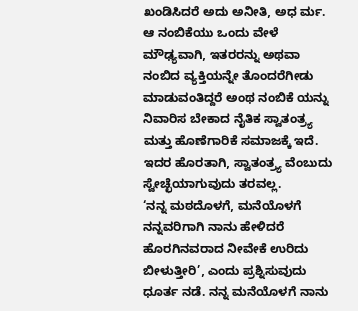ಖಂಡಿಸಿದರೆ ಅದು ಅನೀತಿ, ಅಧ ರ್ಮ. ಆ ನಂಬಿಕೆಯು ಒಂದು ವೇಳೆ ಮೌಢ್ಯವಾಗಿ, ಇತರರನ್ನು ಅಥವಾ ನಂಬಿದ ವ್ಯಕ್ತಿಯನ್ನೇ ತೊಂದರೆಗೀಡು ಮಾಡುವಂತಿದ್ದರೆ ಅಂಥ ನಂಬಿಕೆ ಯನ್ನು ನಿವಾರಿಸ ಬೇಕಾದ ನೈತಿಕ ಸ್ವಾತಂತ್ರ್ಯ ಮತ್ತು ಹೊಣೆಗಾರಿಕೆ ಸಮಾಜಕ್ಕೆ ಇದೆ. ಇದರ ಹೊರತಾಗಿ, ಸ್ವಾತಂತ್ರ್ಯ ವೆಂಬುದು ಸ್ವೇಚ್ಛೆಯಾಗುವುದು ತರವಲ್ಲ.
‘ನನ್ನ ಮಠದೊಳಗೆ, ಮನೆಯೊಳಗೆ ನನ್ನವರಿಗಾಗಿ ನಾನು ಹೇಳಿದರೆ ಹೊರಗಿನವರಾದ ನೀವೇಕೆ ಉರಿದು ಬೀಳುತ್ತೀರಿ’, ಎಂದು ಪ್ರಶ್ನಿಸುವುದು ಧೂರ್ತ ನಡೆ. ನನ್ನ ಮನೆಯೊಳಗೆ ನಾನು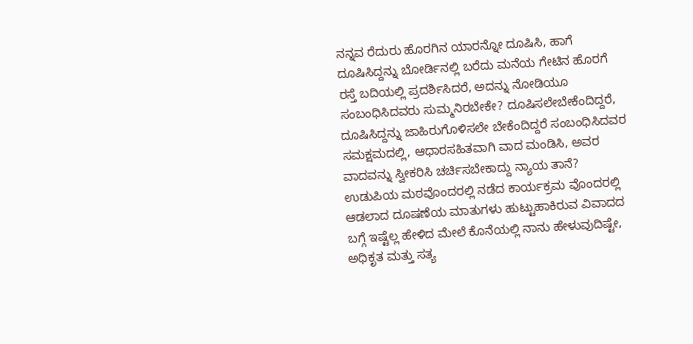ನನ್ನವ ರೆದುರು ಹೊರಗಿನ ಯಾರನ್ನೋ ದೂಷಿಸಿ, ಹಾಗೆ ದೂಷಿಸಿದ್ದನ್ನು ಬೋರ್ಡಿನಲ್ಲಿ ಬರೆದು ಮನೆಯ ಗೇಟಿನ ಹೊರಗೆ ರಸ್ತೆ ಬದಿಯಲ್ಲಿ ಪ್ರದರ್ಶಿಸಿದರೆ, ಅದನ್ನು ನೋಡಿಯೂ ಸಂಬಂಧಿಸಿದವರು ಸುಮ್ಮನಿರಬೇಕೇ? ದೂಷಿಸಲೇಬೇಕೆಂದಿದ್ದರೆ, ದೂಷಿಸಿದ್ದನ್ನು ಜಾಹಿರುಗೊಳಿಸಲೇ ಬೇಕೆಂದಿದ್ದರೆ ಸಂಬಂಧಿಸಿದವರ ಸಮಕ್ಷಮದಲ್ಲಿ, ಆಧಾರಸಹಿತವಾಗಿ ವಾದ ಮಂಡಿಸಿ, ಅವರ ವಾದವನ್ನು ಸ್ವೀಕರಿಸಿ ಚರ್ಚಿಸಬೇಕಾದ್ದು ನ್ಯಾಯ ತಾನೆ? ಉಡುಪಿಯ ಮಠವೊಂದರಲ್ಲಿ ನಡೆದ ಕಾರ್ಯಕ್ರಮ ವೊಂದರಲ್ಲಿ ಆಡಲಾದ ದೂಷಣೆಯ ಮಾತುಗಳು ಹುಟ್ಟುಹಾಕಿರುವ ವಿವಾದದ ಬಗ್ಗೆ ಇಷ್ಟೆಲ್ಲ ಹೇಳಿದ ಮೇಲೆ ಕೊನೆಯಲ್ಲಿ ನಾನು ಹೇಳುವುದಿಷ್ಟೇ, ಅಧಿಕೃತ ಮತ್ತು ಸತ್ಯ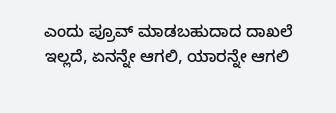ಎಂದು ಪ್ರೂವ್ ಮಾಡಬಹುದಾದ ದಾಖಲೆ ಇಲ್ಲದೆ, ಏನನ್ನೇ ಆಗಲಿ, ಯಾರನ್ನೇ ಆಗಲಿ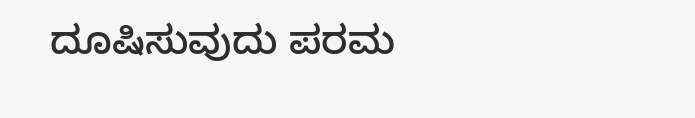ದೂಷಿಸುವುದು ಪರಮ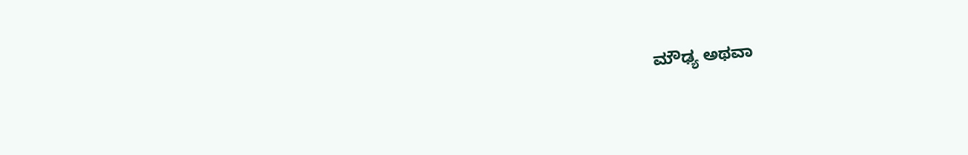ಮೌಢ್ಯ ಅಥವಾ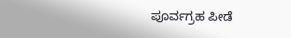ಪೂರ್ವಗ್ರಹ ಪೀಡೆ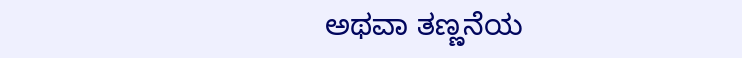ಅಥವಾ ತಣ್ಣನೆಯ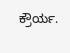ಕ್ರೌರ್ಯ.